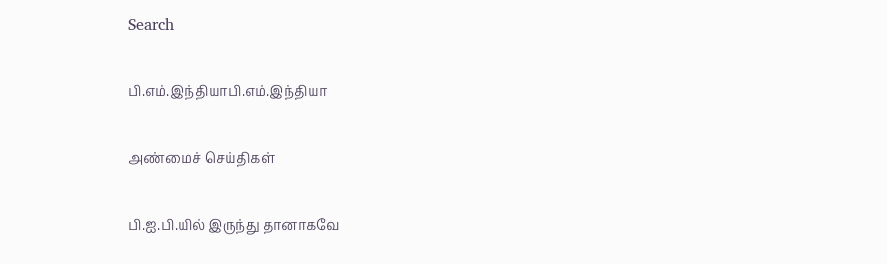Search

பி.எம்.இந்தியாபி.எம்.இந்தியா

அண்மைச் செய்திகள்

பி.ஐ.பி.யில் இருந்து தானாகவே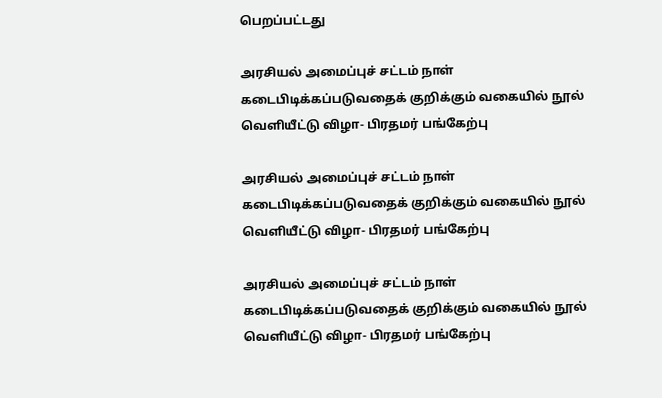பெறப்பட்டது

அரசியல் அமைப்புச் சட்டம் நாள் கடைபிடிக்கப்படுவதைக் குறிக்கும் வகையில் நூல் வெளியீட்டு விழா- பிரதமர் பங்கேற்பு

அரசியல் அமைப்புச் சட்டம் நாள் கடைபிடிக்கப்படுவதைக் குறிக்கும் வகையில் நூல் வெளியீட்டு விழா- பிரதமர் பங்கேற்பு

அரசியல் அமைப்புச் சட்டம் நாள் கடைபிடிக்கப்படுவதைக் குறிக்கும் வகையில் நூல் வெளியீட்டு விழா- பிரதமர் பங்கேற்பு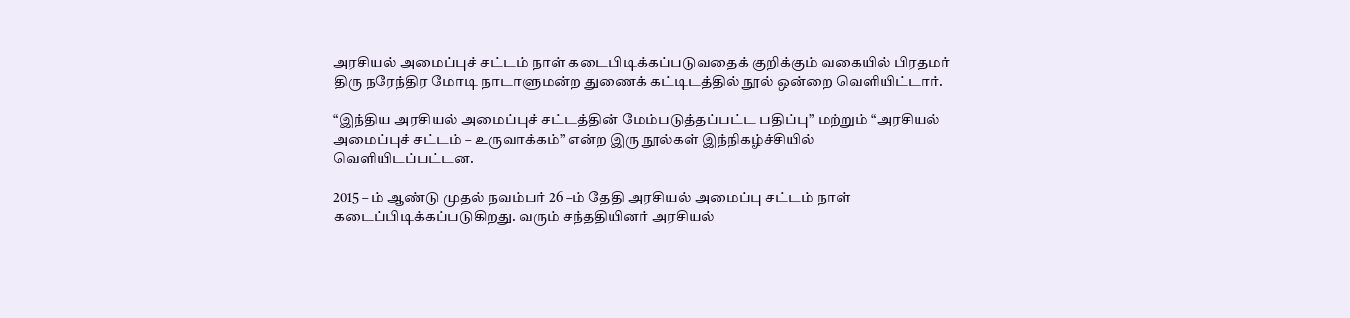அரசியல் அமைப்புச் சட்டம் நாள் கடைபிடிக்கப்படுவதைக் குறிக்கும் வகையில் பிரதமர் திரு நரேந்திர மோடி நாடாளுமன்ற துணைக் கட்டிடத்தில் நூல் ஒன்றை வெளியிட்டார்.

“இந்திய அரசியல் அமைப்புச் சட்டத்தின் மேம்படுத்தப்பட்ட பதிப்பு” மற்றும் “அரசியல் அமைப்புச் சட்டம் – உருவாக்கம்” என்ற இரு நூல்கள் இந்நிகழ்ச்சியில் வெளியிடப்பட்டன.

2015 – ம் ஆண்டு முதல் நவம்பர் 26 –ம் தேதி அரசியல் அமைப்பு சட்டம் நாள் கடைப்பிடிக்கப்படுகிறது. வரும் சந்ததியினர் அரசியல்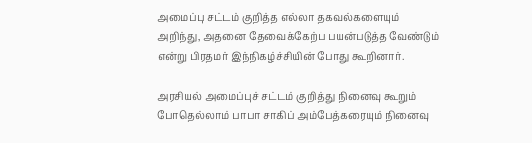அமைப்பு சட்டம் குறித்த எல்லா தகவல்களையும் அறிந்து, அதனை தேவைக்கேற்ப பயன்படுத்த வேண்டும் என்று பிரதமர் இந்நிகழ்ச்சியின் போது கூறினார்.

அரசியல் அமைப்புச் சட்டம் குறித்து நினைவு கூறும் போதெல்லாம் பாபா சாகிப் அம்பேத்கரையும் நினைவு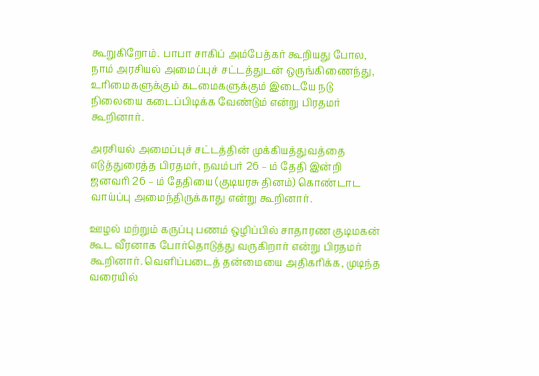கூறுகிறோம். பாபா சாகிப் அம்பேத்கர் கூறியது போல, நாம் அரசியல் அமைப்புச் சட்டத்துடன் ஒருங்கிணைந்து, உரிமைகளுக்கும் கடமைகளுக்கும் இடையே நடு நிலையை கடைப்பிடிக்க வேண்டும் என்று பிரதமர் கூறினார்.

அரசியல் அமைப்புச் சட்டத்தின் முக்கியத்துவத்தை எடுத்துரைத்த பிரதமர், நவம்பர் 26 – ம் தேதி இன்றி ஜனவரி 26 – ம் தேதியை (குடியரசு தினம்) கொண்டாட வாய்ப்பு அமைந்திருக்காது என்று கூறினார்.

ஊழல் மற்றும் கருப்பு பணம் ஒழிப்பில் சாதாரண குடிமகன் கூட வீரனாக போர்தொடுத்து வருகிறார் என்று பிரதமர் கூறினார். வெளிப்படைத் தன்மையை அதிகரிக்க, முடிந்த வரையில்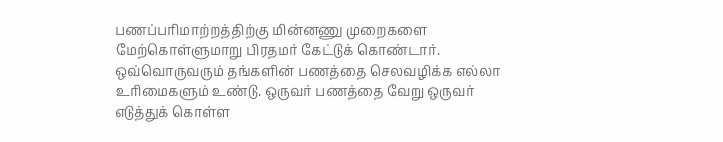பணப்பரிமாற்றத்திற்கு மின்னணு முறைகளை மேற்கொள்ளுமாறு பிரதமர் கேட்டுக் கொண்டார். ஒவ்வொருவரும் தங்களின் பணத்தை செலவழிக்க எல்லா உரிமைகளும் உண்டு. ஒருவர் பணத்தை வேறு ஒருவர் எடுத்துக் கொள்ள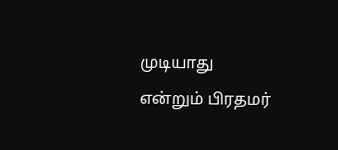முடியாது என்றும் பிரதமர்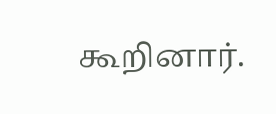கூறினார்.